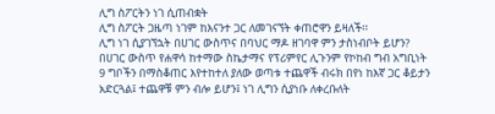ሊግ ስፖርትን ነገ ሲጠብቋት
ሊግ ስፖርት ጋዜጣ ነገም ከእናንተ ጋር ለመገናኘት ቀጠሮዋን ይዛለች፡፡
ሊግ ነገ ሲያገኘኋት በሀገር ውስጥና በባህር ማዶ ዘገባዋ ምን ታስነብቦት ይሆን?
በሀገር ውስጥ የሐዋሳ ከተማው ስኬታማና የፕሪምየር ሊጉንም የኮከብ ግብ አግቢነት 9 ግቦችን በማስቆጠር እየተከተለ ያለው ወጣቱ ተጨዋች ብሩክ በየነ ከእኛ ጋር ቆይታን አድርጓል፤ ተጨዋቹ ምን ብሎ ይሆን፤ ነገ ሊግን ሲያነቡ ለቀረቡለት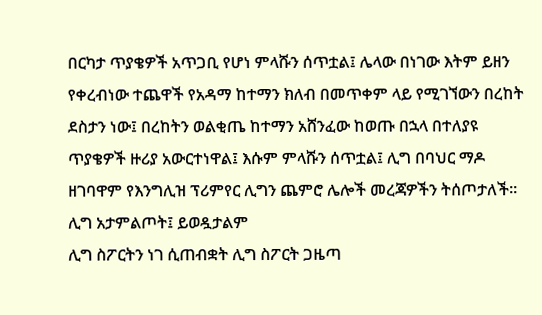በርካታ ጥያቄዎች አጥጋቢ የሆነ ምላሹን ሰጥቷል፤ ሌላው በነገው እትም ይዘን የቀረብነው ተጨዋች የአዳማ ከተማን ክለብ በመጥቀም ላይ የሚገኘውን በረከት ደስታን ነው፤ በረከትን ወልቂጤ ከተማን አሸንፈው ከወጡ በኋላ በተለያዩ ጥያቄዎች ዙሪያ አውርተነዋል፤ እሱም ምላሹን ሰጥቷል፤ ሊግ በባህር ማዶ ዘገባዋም የእንግሊዝ ፕሪምየር ሊግን ጨምሮ ሌሎች መረጃዎችን ትሰጦታለች፡፡
ሊግ አታምልጦት፤ ይወዷታልም
ሊግ ስፖርትን ነገ ሲጠብቋት ሊግ ስፖርት ጋዜጣ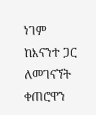ነገም ከእናንተ ጋር ለመገናኘት ቀጠሮዋን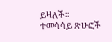ይዛለች፡፡
ተመሳሳይ ጽሁፎች